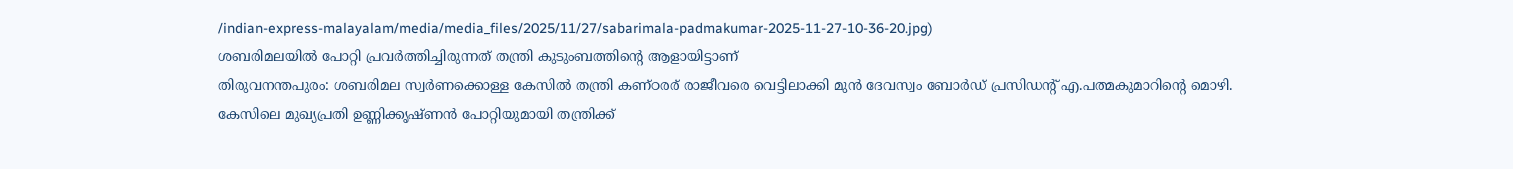/indian-express-malayalam/media/media_files/2025/11/27/sabarimala-padmakumar-2025-11-27-10-36-20.jpg)
ശബരിമലയിൽ പോറ്റി പ്രവർത്തിച്ചിരുന്നത് തന്ത്രി കുടുംബത്തിന്റെ ആളായിട്ടാണ്
തിരുവനന്തപുരം: ശബരിമല സ്വർണക്കൊള്ള കേസിൽ തന്ത്രി കണ്ഠരര് രാജീവരെ വെട്ടിലാക്കി മുൻ ദേവസ്വം ബോർഡ് പ്രസിഡന്റ് എ.പത്മകുമാറിന്റെ മൊഴി. കേസിലെ മുഖ്യപ്രതി ഉണ്ണിക്കൃഷ്ണൻ പോറ്റിയുമായി തന്ത്രിക്ക്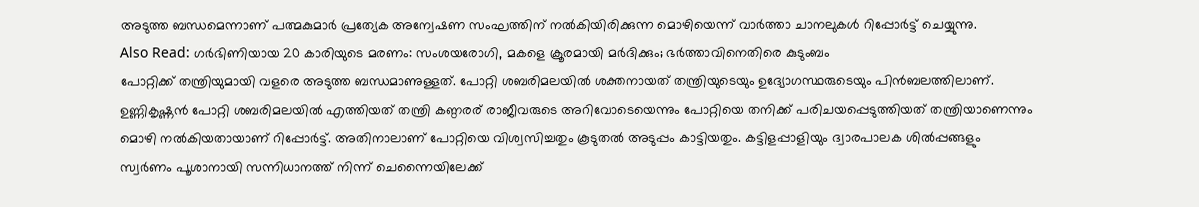അടുത്ത ബന്ധമെന്നാണ് പത്മകുമാർ പ്രത്യേക അന്വേഷണ സംഘത്തിന് നൽകിയിരിക്കുന്ന മൊഴിയെന്ന് വാർത്താ ചാനലുകൾ റിപ്പോർട്ട് ചെയ്യുന്നു.
Also Read: ഗർഭിണിയായ 20 കാരിയുടെ മരണം: സംശയരോഗി, മകളെ ക്രൂരമായി മർദിക്കും; ഭർത്താവിനെതിരെ കുടുംബം
പോറ്റിക്ക് തന്ത്രിയുമായി വളരെ അടുത്ത ബന്ധമാണുള്ളത്. പോറ്റി ശബരിമലയിൽ ശക്തനായത് തന്ത്രിയുടെയും ഉദ്യോഗസ്ഥരുടെയും പിൻബലത്തിലാണ്. ഉണ്ണികൃഷ്ണൻ പോറ്റി ശബരിമലയിൽ എത്തിയത് തന്ത്രി കണ്ഠരര് രാജീവരുടെ അറിവോടെയെന്നും പോറ്റിയെ തനിക്ക് പരിചയപ്പെടുത്തിയത് തന്ത്രിയാണെന്നും മൊഴി നൽകിയതായാണ് റിപ്പോർട്ട്. അതിനാലാണ് പോറ്റിയെ വിശ്വസിച്ചതും കൂടുതൽ അടുപ്പം കാട്ടിയതും. കട്ടിളപ്പാളിയും ദ്വാരപാലക ശിൽപ്പങ്ങളും സ്വർണം പൂശാനായി സന്നിധാനത്ത് നിന്ന് ചെന്നൈയിലേക്ക്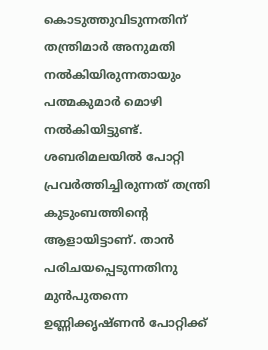കൊടുത്തുവിടുന്നതിന് തന്ത്രിമാർ അനുമതി നൽകിയിരുന്നതായും പത്മകുമാർ മൊഴി നൽകിയിട്ടുണ്ട്.
ശബരിമലയിൽ പോറ്റി പ്രവർത്തിച്ചിരുന്നത് തന്ത്രി കുടുംബത്തിന്റെ ആളായിട്ടാണ്. താൻ പരിചയപ്പെടുന്നതിനു മുൻപുതന്നെ ഉണ്ണിക്കൃഷ്ണൻ പോറ്റിക്ക്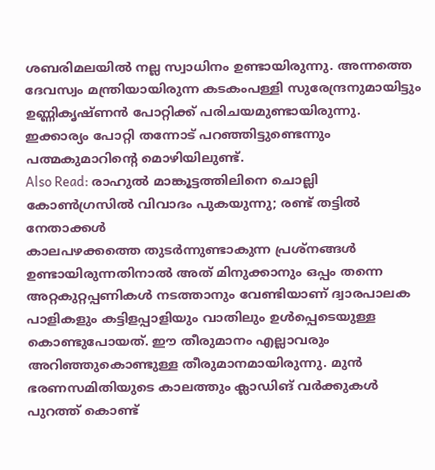ശബരിമലയിൽ നല്ല സ്വാധിനം ഉണ്ടായിരുന്നു. അന്നത്തെ ദേവസ്വം മന്ത്രിയായിരുന്ന കടകംപള്ളി സുരേന്ദ്രനുമായിട്ടും ഉണ്ണികൃഷ്ണൻ പോറ്റിക്ക് പരിചയമുണ്ടായിരുന്നു. ഇക്കാര്യം പോറ്റി തന്നോട് പറഞ്ഞിട്ടുണ്ടെന്നും പത്മകുമാറിന്റെ മൊഴിയിലുണ്ട്.
Also Read: രാഹുൽ മാങ്കൂട്ടത്തിലിനെ ചൊല്ലി കോൺഗ്രസിൽ വിവാദം പുകയുന്നു; രണ്ട് തട്ടിൽ നേതാക്കൾ
കാലപഴക്കത്തെ തുടർന്നുണ്ടാകുന്ന പ്രശ്നങ്ങൾ ഉണ്ടായിരുന്നതിനാൽ അത് മിനുക്കാനും ഒപ്പം തന്നെ അറ്റകുറ്റപ്പണികൾ നടത്താനും വേണ്ടിയാണ് ദ്വാരപാലക പാളികളും കട്ടിളപ്പാളിയും വാതിലും ഉൾപ്പെടെയുള്ള കൊണ്ടുപോയത്. ഈ തീരുമാനം എല്ലാവരും അറിഞ്ഞുകൊണ്ടുള്ള തീരുമാനമായിരുന്നു. മുൻ ഭരണസമിതിയുടെ കാലത്തും ക്ലാഡിങ് വർക്കുകൾ പുറത്ത് കൊണ്ട്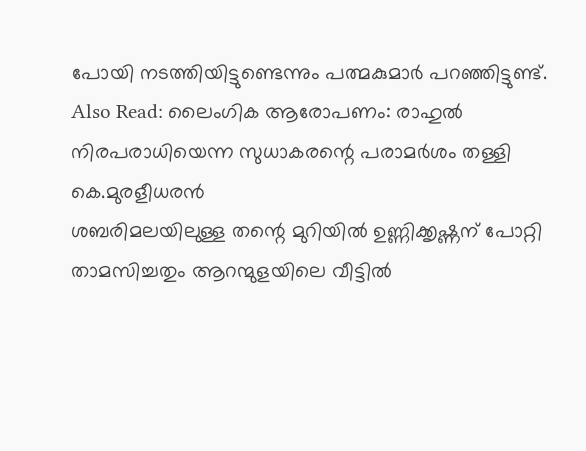പോയി നടത്തിയിട്ടുണ്ടെന്നും പത്മകുമാർ പറഞ്ഞിട്ടുണ്ട്.
Also Read: ലൈംഗിക ആരോപണം: രാഹുൽ നിരപരാധിയെന്ന സുധാകരന്റെ പരാമർശം തള്ളി കെ.മുരളീധരൻ
ശബരിമലയിലുള്ള തന്റെ മുറിയിൽ ഉണ്ണിക്കൃഷ്ണന് പോറ്റി താമസിച്ചതും ആറന്മുളയിലെ വീട്ടിൽ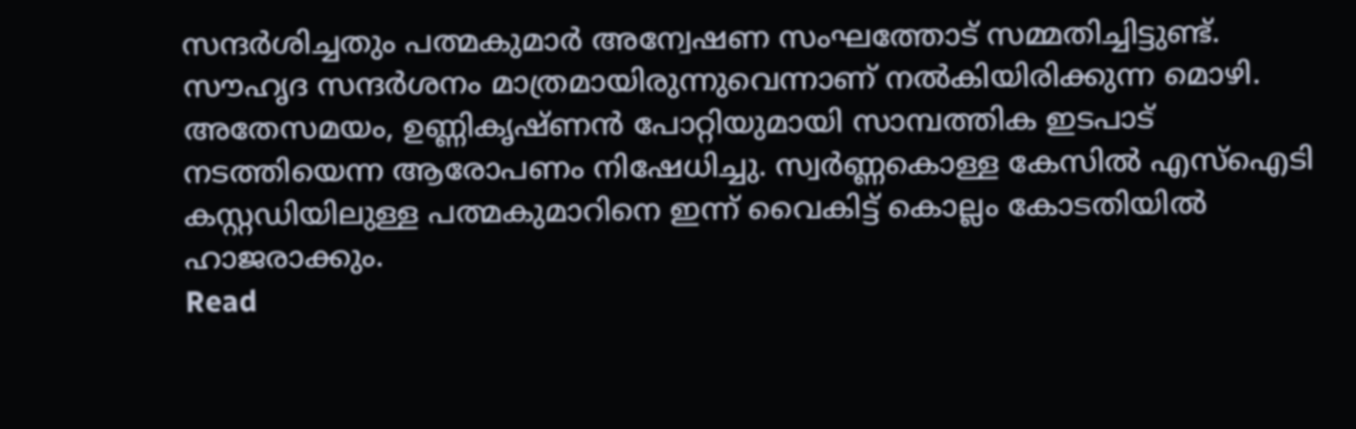സന്ദർശിച്ചതും പത്മകുമാർ അന്വേഷണ സംഘത്തോട് സമ്മതിച്ചിട്ടുണ്ട്. സൗഹൃദ സന്ദർശനം മാത്രമായിരുന്നുവെന്നാണ് നൽകിയിരിക്കുന്ന മൊഴി. അതേസമയം, ഉണ്ണികൃഷ്ണൻ പോറ്റിയുമായി സാമ്പത്തിക ഇടപാട് നടത്തിയെന്ന ആരോപണം നിഷേധിച്ചു. സ്വർണ്ണകൊള്ള കേസിൽ എസ്ഐടി കസ്റ്റഡിയിലുള്ള പത്മകുമാറിനെ ഇന്ന് വൈകിട്ട് കൊല്ലം കോടതിയിൽ ഹാജരാക്കും.
Read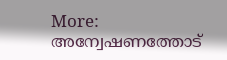More: അന്വേഷണത്തോട്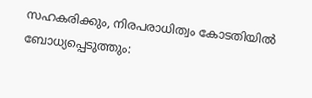സഹകരിക്കും, നിരപരാധിത്വം കോടതിയിൽ ബോധ്യപ്പെടുത്തും: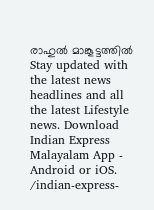രാഹുൽ മാങ്കൂട്ടത്തിൽ
Stay updated with the latest news headlines and all the latest Lifestyle news. Download Indian Express Malayalam App - Android or iOS.
/indian-express-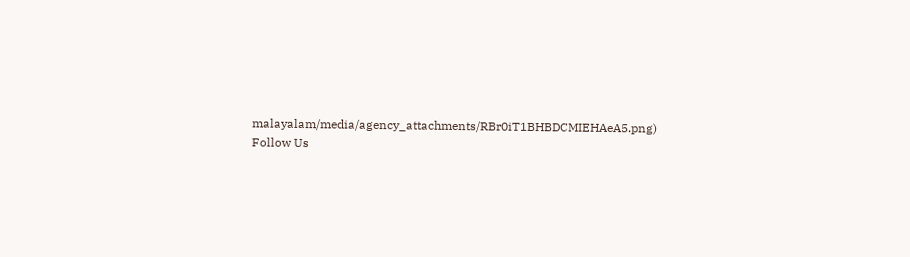malayalam/media/agency_attachments/RBr0iT1BHBDCMIEHAeA5.png)
Follow Us